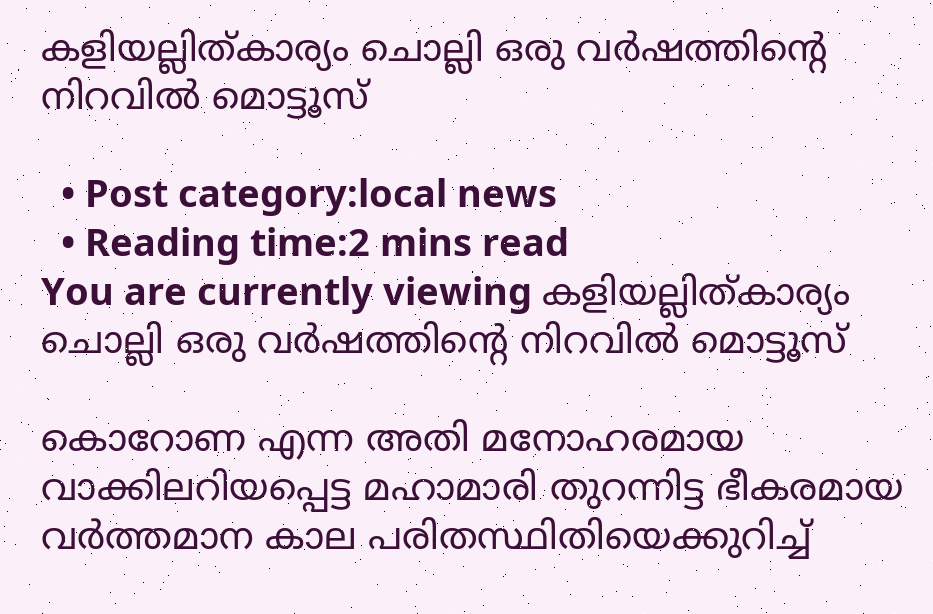കളിയല്ലിത്കാര്യം ചൊല്ലി ഒരു വർഷത്തിന്‍റെ നിറവിൽ മൊട്ടൂസ്

  • Post category:local news
  • Reading time:2 mins read
You are currently viewing കളിയല്ലിത്കാര്യം ചൊല്ലി ഒരു വർഷത്തിന്‍റെ നിറവിൽ മൊട്ടൂസ്

കൊറോണ എന്ന അതി മനോഹരമായ വാക്കിലറിയപ്പെട്ട മഹാമാരി തുറന്നിട്ട ഭീകരമായ വർത്തമാന കാല പരിതസ്ഥിതിയെക്കുറിച്ച്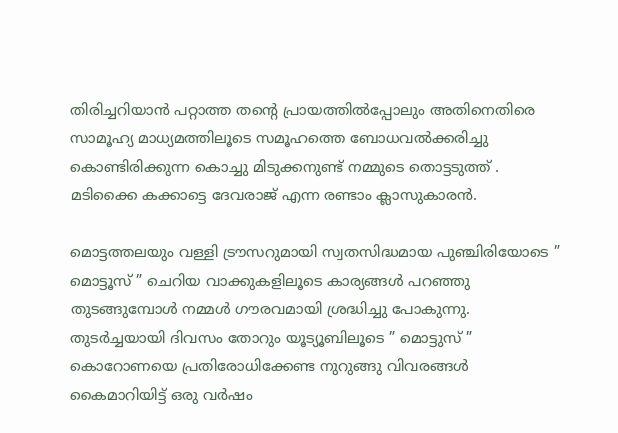തിരിച്ചറിയാൻ പറ്റാത്ത തന്‍റെ പ്രായത്തിൽപ്പോലും അതിനെതിരെ സാമൂഹ്യ മാധ്യമത്തിലൂടെ സമൂഹത്തെ ബോധവൽക്കരിച്ചു കൊണ്ടിരിക്കുന്ന കൊച്ചു മിടുക്കനുണ്ട് നമ്മുടെ തൊട്ടടുത്ത് . മടിക്കൈ കക്കാട്ടെ ദേവരാജ് എന്ന രണ്ടാം ക്ലാസുകാരൻ.

മൊട്ടത്തലയും വള്ളി ട്രൗസറുമായി സ്വതസിദ്ധമായ പുഞ്ചിരിയോടെ ” മൊട്ടൂസ് ” ചെറിയ വാക്കുകളിലൂടെ കാര്യങ്ങൾ പറഞ്ഞു തുടങ്ങുമ്പോൾ നമ്മൾ ഗൗരവമായി ശ്രദ്ധിച്ചു പോകുന്നു. തുടർച്ചയായി ദിവസം തോറും യൂട്യൂബിലൂടെ ” മൊട്ടുസ് ” കൊറോണയെ പ്രതിരോധിക്കേണ്ട നുറുങ്ങു വിവരങ്ങൾ കൈമാറിയിട്ട് ഒരു വർഷം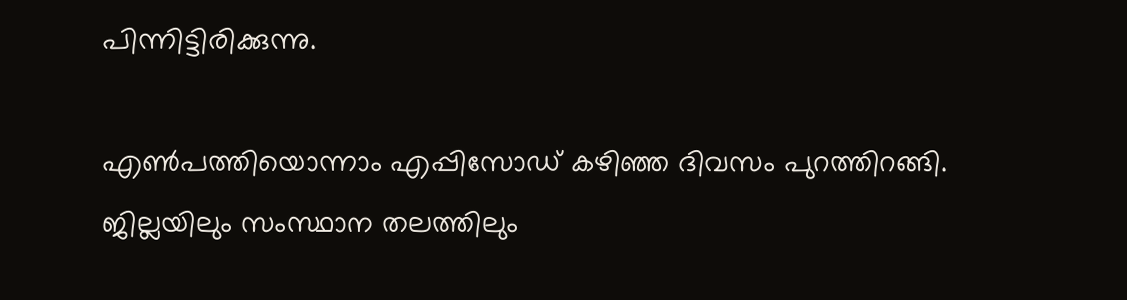പിന്നിട്ടിരിക്കുന്നു.

എൺപത്തിയൊന്നാം എപ്പിസോഡ് കഴിഞ്ഞ ദിവസം പുറത്തിറങ്ങി. ജില്ലയിലും സംസ്ഥാന തലത്തിലും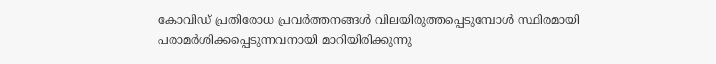കോവിഡ് പ്രതിരോധ പ്രവർത്തനങ്ങൾ വിലയിരുത്തപ്പെടുമ്പോൾ സ്ഥിരമായി പരാമർശിക്കപ്പെടുന്നവനായി മാറിയിരിക്കുന്നു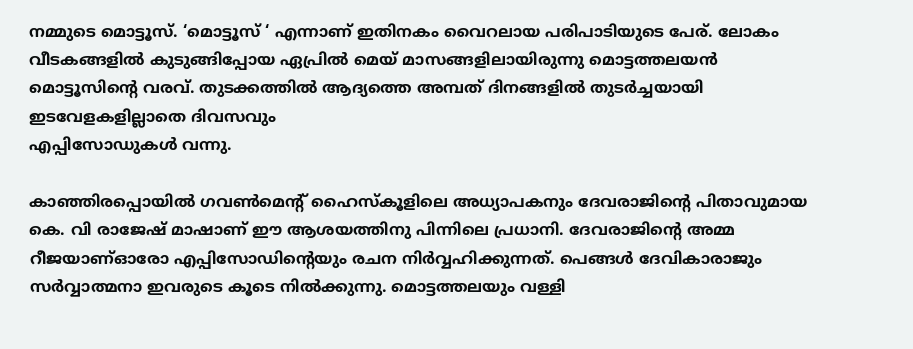നമ്മുടെ മൊട്ടൂസ്. ‘മൊട്ടൂസ് ‘ എന്നാണ് ഇതിനകം വൈറലായ പരിപാടിയുടെ പേര്. ലോകം വീടകങ്ങളിൽ കുടുങ്ങിപ്പോയ ഏപ്രിൽ മെയ് മാസങ്ങളിലായിരുന്നു മൊട്ടത്തലയൻ മൊട്ടൂസിന്‍റെ വരവ്. തുടക്കത്തിൽ ആദ്യത്തെ അമ്പത് ദിനങ്ങളിൽ തുടർച്ചയായി ഇടവേളകളില്ലാതെ ദിവസവും
എപ്പിസോഡുകൾ വന്നു.

കാഞ്ഞിരപ്പൊയിൽ ഗവൺമെന്റ് ഹൈസ്കൂളിലെ അധ്യാപകനും ദേവരാജിന്‍റെ പിതാവുമായ കെ. വി രാജേഷ് മാഷാണ് ഈ ആശയത്തിനു പിന്നിലെ പ്രധാനി. ദേവരാജിന്‍റെ അമ്മ റീജയാണ്ഓരോ എപ്പിസോഡിന്‍റെയും രചന നിർവ്വഹിക്കുന്നത്. പെങ്ങൾ ദേവികാരാജും സർവ്വാത്മനാ ഇവരുടെ കൂടെ നിൽക്കുന്നു. മൊട്ടത്തലയും വള്ളി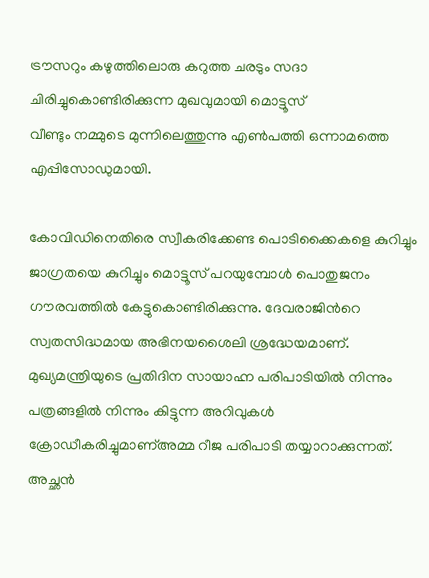ട്രൗസറും കഴുത്തിലൊരു കറുത്ത ചരടും സദാ ചിരിച്ചുകൊണ്ടിരിക്കുന്ന മുഖവുമായി മൊട്ടൂസ്
വീണ്ടും നമ്മുടെ മുന്നിലെത്തുന്നു എൺപത്തി ഒന്നാമത്തെ എപ്പിസോഡുമായി.

കോവിഡിനെതിരെ സ്വീകരിക്കേണ്ട പൊടിക്കൈകളെ കുറിച്ചും ജാഗ്രതയെ കുറിച്ചും മൊട്ടൂസ് പറയുമ്പോൾ പൊതുജനം ഗൗരവത്തിൽ കേട്ടുകൊണ്ടിരിക്കുന്നു. ദേവരാജിന്‍റെ സ്വതസിദ്ധമായ അഭിനയശൈലി ശ്രദ്ധേയമാണ്. മുഖ്യമന്ത്രിയുടെ പ്രതിദിന സായാഹ്ന പരിപാടിയിൽ നിന്നും പത്രങ്ങളിൽ നിന്നും കിട്ടുന്ന അറിവുകൾ ക്രോഡീകരിച്ചുമാണ്അമ്മ റീജ പരിപാടി തയ്യാറാക്കുന്നത്. അച്ഛൻ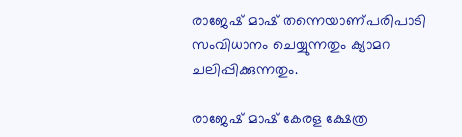രാജേഷ് മാഷ് തന്നെയാണ്പരിപാടി സംവിധാനം ചെയ്യുന്നതും ക്യാമറ ചലിപ്പിക്കുന്നതും.

രാജേഷ് മാഷ് കേരള ക്ഷേത്ര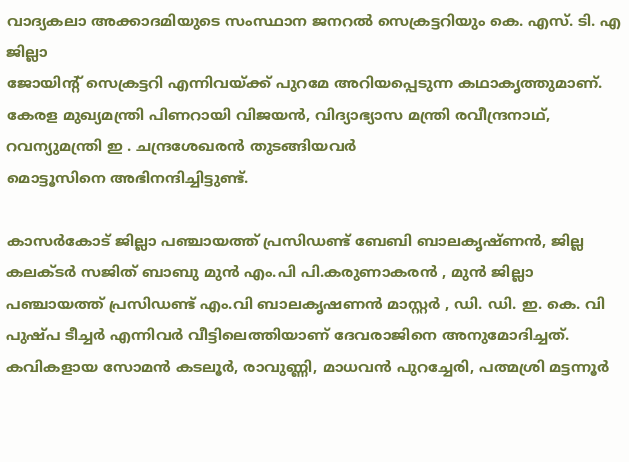വാദ്യകലാ അക്കാദമിയുടെ സംസ്ഥാന ജനറൽ സെക്രട്ടറിയും കെ. എസ്. ടി. എ ജില്ലാ
ജോയിന്റ് സെക്രട്ടറി എന്നിവയ്ക്ക് പുറമേ അറിയപ്പെടുന്ന കഥാകൃത്തുമാണ്. കേരള മുഖ്യമന്ത്രി പിണറായി വിജയൻ, വിദ്യാഭ്യാസ മന്ത്രി രവീന്ദ്രനാഥ്, റവന്യുമന്ത്രി ഇ . ചന്ദ്രശേഖരൻ തുടങ്ങിയവർ
മൊട്ടൂസിനെ അഭിനന്ദിച്ചിട്ടുണ്ട്.

കാസര്‍കോട് ജില്ലാ പഞ്ചായത്ത് പ്രസിഡണ്ട് ബേബി ബാലകൃഷ്ണൻ, ജില്ല കലക്ടർ സജിത് ബാബു മുൻ എം.പി പി.കരുണാകരൻ , മുൻ ജില്ലാ പഞ്ചായത്ത് പ്രസിഡണ്ട് എം.വി ബാലകൃഷണൻ മാസ്റ്റർ , ഡി. ഡി. ഇ. കെ. വി പുഷ്പ ടീച്ചര്‍ എന്നിവര്‍ വീട്ടിലെത്തിയാണ് ദേവരാജിനെ അനുമോദിച്ചത്. കവികളായ സോമൻ കടലൂർ, രാവുണ്ണി, മാധവൻ പുറച്ചേരി, പത്മശ്രി മട്ടന്നൂർ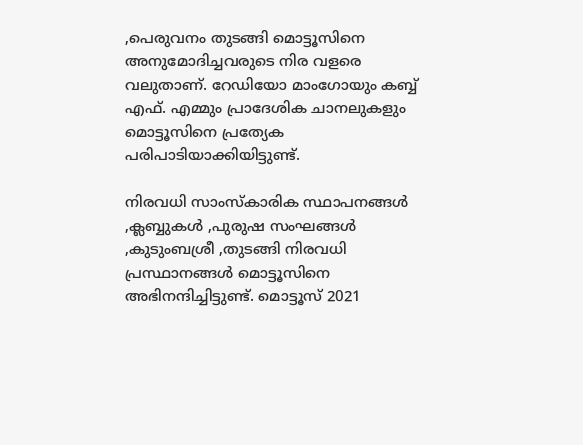,പെരുവനം തുടങ്ങി മൊട്ടൂസിനെ അനുമോദിച്ചവരുടെ നിര വളരെ വലുതാണ്. റേഡിയോ മാംഗോയും കബ്ബ് എഫ്. എമ്മും പ്രാദേശിക ചാനലുകളും മൊട്ടൂസിനെ പ്രത്യേക പരിപാടിയാക്കിയിട്ടുണ്ട്.

നിരവധി സാംസ്കാരിക സ്ഥാപനങ്ങൾ ,ക്ലബ്ബുകൾ ,പുരുഷ സംഘങ്ങൾ ,കുടുംബശ്രീ ,തുടങ്ങി നിരവധി പ്രസ്ഥാനങ്ങൾ മൊട്ടൂസിനെ അഭിനന്ദിച്ചിട്ടുണ്ട്. മൊട്ടൂസ് 2021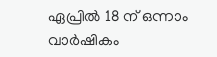ഏപ്രിൽ 18 ന് ഒന്നാം വാർഷികം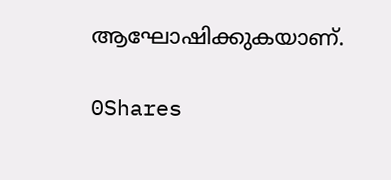ആഘോഷിക്കുകയാണ്.

0Shares